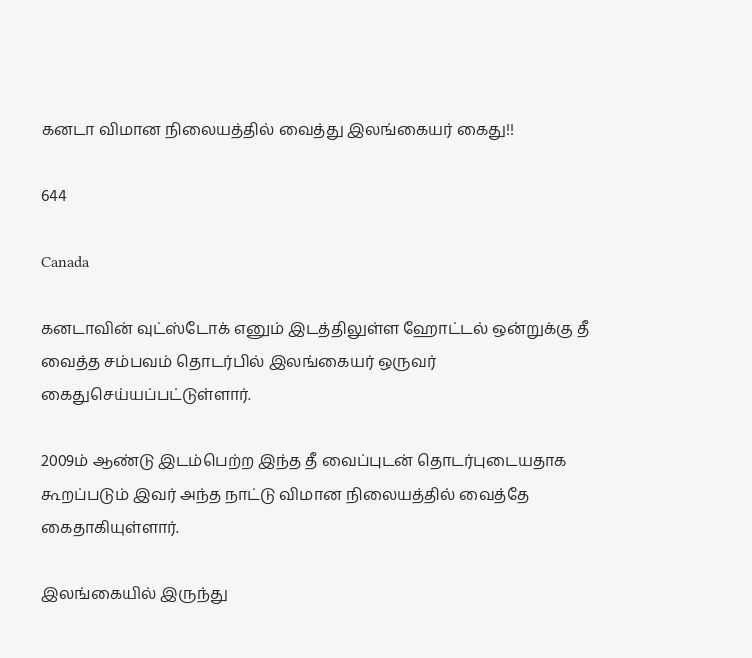கனடா விமான நிலையத்தில் வைத்து இலங்கையர் கைது!!

644

Canada

கனடாவின் வுட்ஸ்டோக் எனும் இடத்திலுள்ள ஹோட்டல் ஒன்றுக்கு தீ வைத்த சம்பவம் தொடர்பில் இலங்கையர் ஒருவர் கைதுசெய்யப்பட்டுள்ளார்.

2009ம் ஆண்டு இடம்பெற்ற இந்த தீ வைப்புடன் தொடர்புடையதாக கூறப்படும் இவர் அந்த நாட்டு விமான நிலையத்தில் வைத்தே கைதாகியுள்ளார்.

இலங்கையில் இருந்து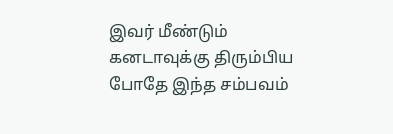இவர் மீண்டும் கனடாவுக்கு திரும்பிய போதே இந்த சம்பவம்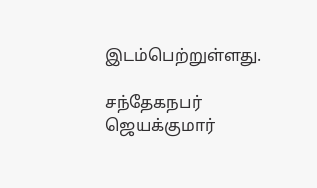இடம்பெற்றுள்ளது.

சந்தேகநபர் ஜெயக்குமார்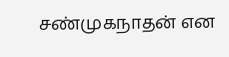சண்முகநாதன் என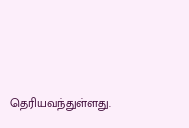தெரியவந்துள்ளது.